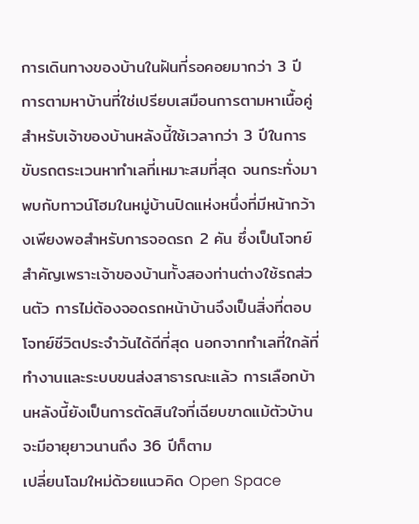การเดินทางของบ้านในฝันที่รอคอยมากว่า 3 ปี
การตามหาบ้านที่ใช่เปรียบเสมือนการตามหาเนื้อคู่ สำหรับเจ้าของบ้านหลังนี้ใช้เวลากว่า 3 ปีในการขับรถตระเวนหาทำเลที่เหมาะสมที่สุด จนกระทั่งมาพบกับทาวน์โฮมในหมู่บ้านปิดแห่งหนึ่งที่มีหน้ากว้างเพียงพอสำหรับการจอดรถ 2 คัน ซึ่งเป็นโจทย์สำคัญเพราะเจ้าของบ้านทั้งสองท่านต่างใช้รถส่วนตัว การไม่ต้องจอดรถหน้าบ้านจึงเป็นสิ่งที่ตอบโจทย์ชีวิตประจำวันได้ดีที่สุด นอกจากทำเลที่ใกล้ที่ทำงานและระบบขนส่งสาธารณะแล้ว การเลือกบ้านหลังนี้ยังเป็นการตัดสินใจที่เฉียบขาดแม้ตัวบ้านจะมีอายุยาวนานถึง 36 ปีก็ตาม
เปลี่ยนโฉมใหม่ด้วยแนวคิด Open Space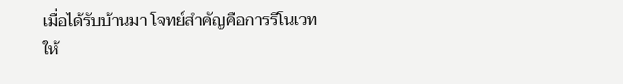เมื่อได้รับบ้านมา โจทย์สำคัญคือการรีโนเวทให้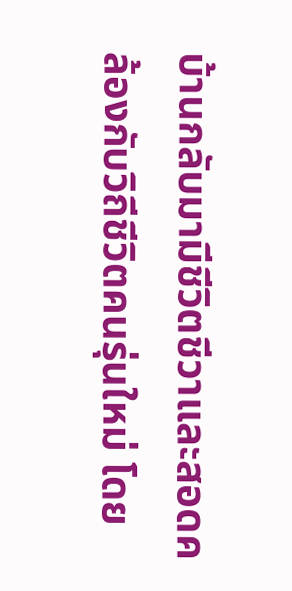บ้านกลับมามีชีวิตชีวาและสอดคล้องกับวิถีชีวิตคนรุ่นใหม่ โดย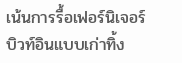เน้นการรื้อเฟอร์นิเจอร์บิวท์อินแบบเก่าทิ้ง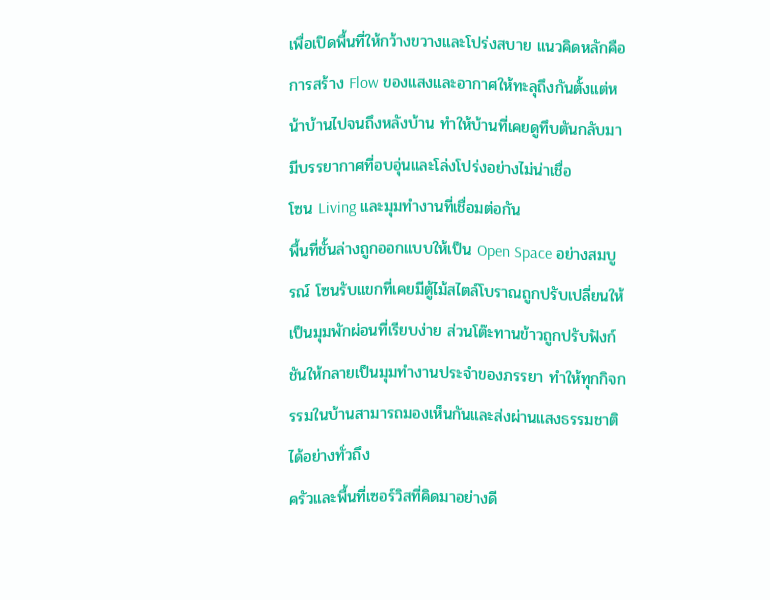เพื่อเปิดพื้นที่ให้กว้างขวางและโปร่งสบาย แนวคิดหลักคือการสร้าง Flow ของแสงและอากาศให้ทะลุถึงกันตั้งแต่หน้าบ้านไปจนถึงหลังบ้าน ทำให้บ้านที่เคยดูทึบตันกลับมามีบรรยากาศที่อบอุ่นและโล่งโปร่งอย่างไม่น่าเชื่อ
โซน Living และมุมทำงานที่เชื่อมต่อกัน
พื้นที่ชั้นล่างถูกออกแบบให้เป็น Open Space อย่างสมบูรณ์ โซนรับแขกที่เคยมีตู้ไม้สไตล์โบราณถูกปรับเปลี่ยนให้เป็นมุมพักผ่อนที่เรียบง่าย ส่วนโต๊ะทานข้าวถูกปรับฟังก์ชันให้กลายเป็นมุมทำงานประจำของภรรยา ทำให้ทุกกิจกรรมในบ้านสามารถมองเห็นกันและส่งผ่านแสงธรรมชาติได้อย่างทั่วถึง
ครัวและพื้นที่เซอร์วิสที่คิดมาอย่างดี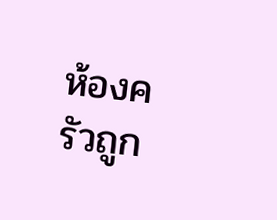ห้องครัวถูก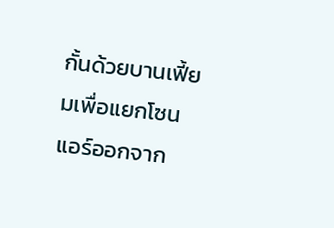กั้นด้วยบานเฟี้ยมเพื่อแยกโซนแอร์ออกจาก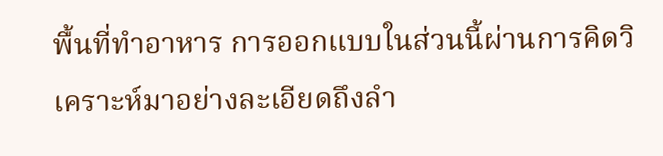พื้นที่ทำอาหาร การออกแบบในส่วนนี้ผ่านการคิดวิเคราะห์มาอย่างละเอียดถึงลำ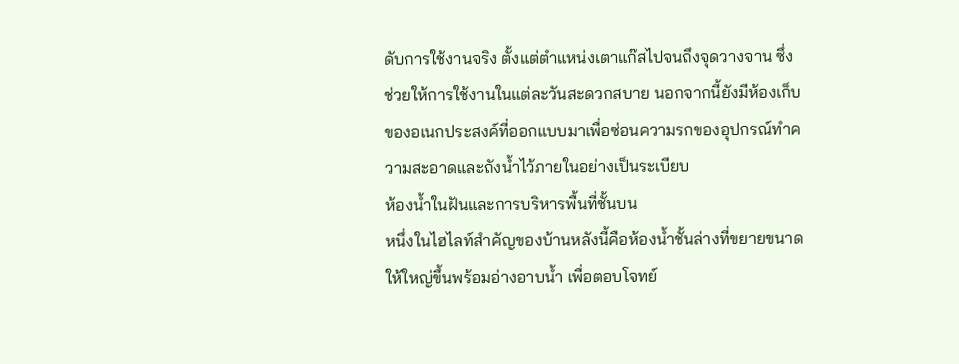ดับการใช้งานจริง ตั้งแต่ตำแหน่งเตาแก๊สไปจนถึงจุดวางจาน ซึ่งช่วยให้การใช้งานในแต่ละวันสะดวกสบาย นอกจากนี้ยังมีห้องเก็บของอเนกประสงค์ที่ออกแบบมาเพื่อซ่อนความรกของอุปกรณ์ทำความสะอาดและถังน้ำไว้ภายในอย่างเป็นระเบียบ
ห้องน้ำในฝันและการบริหารพื้นที่ชั้นบน
หนึ่งในไฮไลท์สำคัญของบ้านหลังนี้คือห้องน้ำชั้นล่างที่ขยายขนาดให้ใหญ่ขึ้นพร้อมอ่างอาบน้ำ เพื่อตอบโจทย์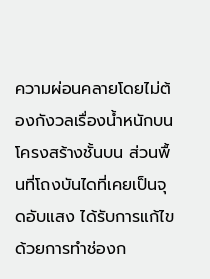ความผ่อนคลายโดยไม่ต้องกังวลเรื่องน้ำหนักบนโครงสร้างชั้นบน ส่วนพื้นที่โถงบันไดที่เคยเป็นจุดอับแสง ได้รับการแก้ไขด้วยการทำช่องก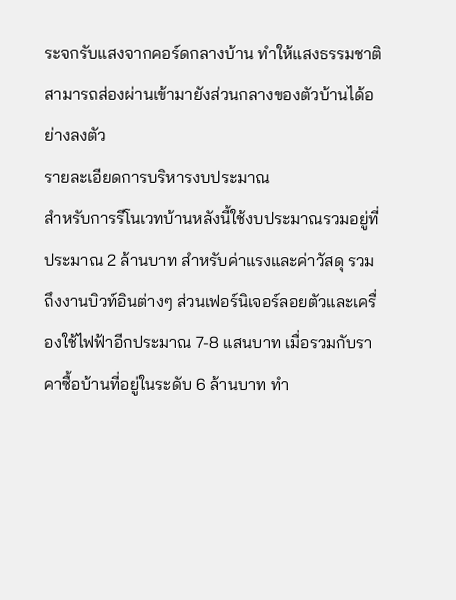ระจกรับแสงจากคอร์ดกลางบ้าน ทำให้แสงธรรมชาติสามารถส่องผ่านเข้ามายังส่วนกลางของตัวบ้านได้อย่างลงตัว
รายละเอียดการบริหารงบประมาณ
สำหรับการรีโนเวทบ้านหลังนี้ใช้งบประมาณรวมอยู่ที่ประมาณ 2 ล้านบาท สำหรับค่าแรงและค่าวัสดุ รวมถึงงานบิวท์อินต่างๆ ส่วนเฟอร์นิเจอร์ลอยตัวและเครื่องใช้ไฟฟ้าอีกประมาณ 7-8 แสนบาท เมื่อรวมกับราคาซื้อบ้านที่อยู่ในระดับ 6 ล้านบาท ทำ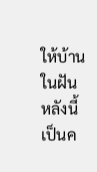ให้บ้านในฝันหลังนี้เป็นค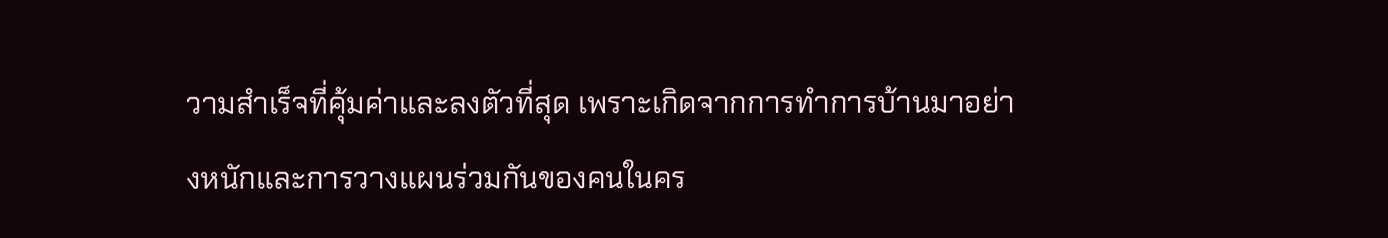วามสำเร็จที่คุ้มค่าและลงตัวที่สุด เพราะเกิดจากการทำการบ้านมาอย่างหนักและการวางแผนร่วมกันของคนในคร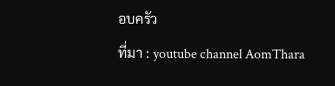อบครัว
ที่มา : youtube channel AomThara